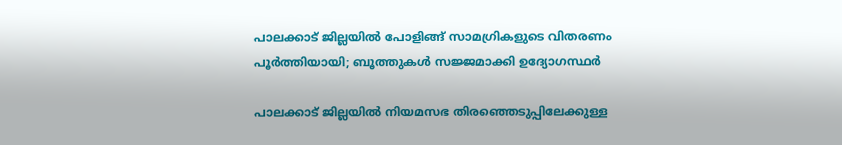പാലക്കാട് ജില്ലയിൽ പോളിങ്ങ് സാമഗ്രികളുടെ വിതരണം പൂർത്തിയായി; ബൂത്തുകൾ സജ്ജമാക്കി ഉദ്യോഗസ്ഥർ

പാലക്കാട് ജില്ലയില്‍ നിയമസഭ തിരഞ്ഞെടുപ്പിലേക്കുള്ള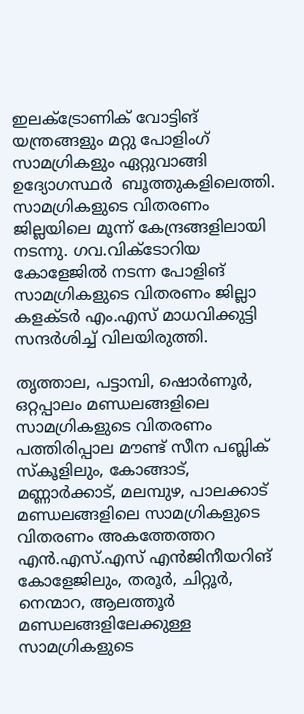ഇലക്ട്രോണിക് വോട്ടിങ് യന്ത്രങ്ങളും മറ്റു പോളിംഗ്  സാമഗ്രികളും ഏറ്റുവാങ്ങി ഉദ്യോഗസ്ഥര്‍  ബൂത്തുകളിലെത്തി. സാമഗ്രികളുടെ വിതരണം ജില്ലയിലെ മൂന്ന് കേന്ദ്രങ്ങളിലായി നടന്നു. ഗവ.വിക്ടോറിയ കോളേജില്‍ നടന്ന പോളിങ് സാമഗ്രികളുടെ വിതരണം ജില്ലാ കളക്ടര്‍ എം.എസ് മാധവിക്കുട്ടി സന്ദര്‍ശിച്ച് വിലയിരുത്തി.

തൃത്താല, പട്ടാമ്പി, ഷൊര്‍ണൂര്‍, ഒറ്റപ്പാലം മണ്ഡലങ്ങളിലെ സാമഗ്രികളുടെ വിതരണം പത്തിരിപ്പാല മൗണ്ട് സീന പബ്ലിക് സ്‌കൂളിലും, കോങ്ങാട്, മണ്ണാര്‍ക്കാട്, മലമ്പുഴ, പാലക്കാട് മണ്ഡലങ്ങളിലെ സാമഗ്രികളുടെ വിതരണം അകത്തേത്തറ എന്‍.എസ്.എസ് എന്‍ജിനീയറിങ് കോളേജിലും, തരൂര്‍, ചിറ്റൂര്‍, നെന്മാറ, ആലത്തൂര്‍ മണ്ഡലങ്ങളിലേക്കുള്ള സാമഗ്രികളുടെ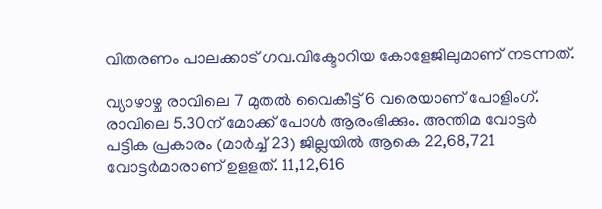വിതരണം പാലക്കാട് ഗവ.വിക്ടോറിയ കോളേജിലുമാണ് നടന്നത്.

വ്യാഴാഴ്ച രാവിലെ 7 മുതല്‍ വൈകീട്ട് 6 വരെയാണ് പോളിംഗ്. രാവിലെ 5.30ന് മോക്ക് പോള്‍ ആരംഭിക്കും. അന്തിമ വോട്ടര്‍ പട്ടിക പ്രകാരം (മാര്‍ച്ച് 23) ജില്ലയില്‍ ആകെ 22,68,721 വോട്ടര്‍മാരാണ് ഉളളത്. 11,12,616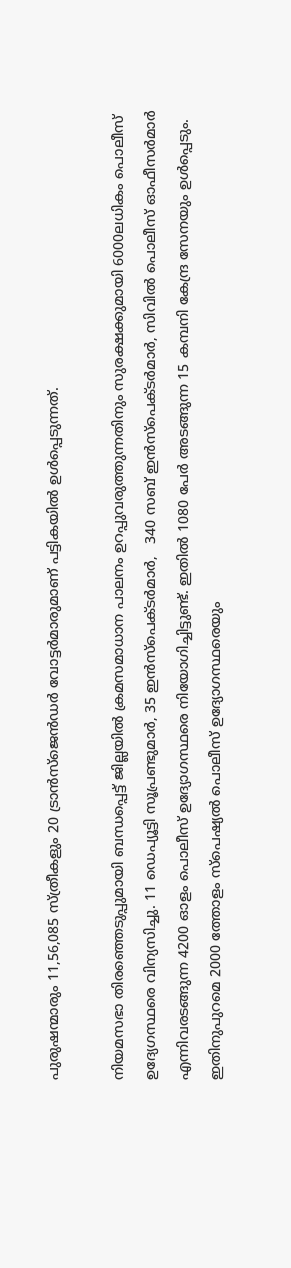പുരുഷന്മാരും 11,56,085 സ്ത്രീകളും 20 ട്രാന്‍സ്ജെന്‍ഡര്‍ വോട്ടര്‍മാരുമാണ് പട്ടികയില്‍ ഉള്‍പ്പെടുന്നത്.

നിയമസഭാ തിരഞ്ഞെടുപ്പുമായി ബന്ധപ്പെട്ട് ജില്ലയില്‍ ക്രമസമാധാന പാലനം ഉറപ്പുവരുത്തുന്നതിനും സുരക്ഷക്കുമായി 6000ലധികം പൊലീസ് ഉദ്യേഗസ്ഥരെ വിന്യസിച്ചു. 11 ഡെപ്യൂട്ടി സൂപ്രണ്ടുമാര്‍, 35 ഇന്‍സ്പെക്ടര്‍മാര്‍,   340 സബ് ഇന്‍സ്പെക്ടര്‍മാര്‍, സിവില്‍ പൊലീസ് ഓഫീസര്‍മാര്‍ എന്നിവരടങ്ങുന്ന 4200 ഓളം പൊലീസ് ഉദ്യോഗസ്ഥരെ നിയോഗിച്ചിട്ടുണ്ട്. ഇതില്‍ 1080 പേര്‍ അടങ്ങുന്ന 15 കമ്പനി കേന്ദ്ര സേനയും ഉള്‍പ്പെടും. ഇതിനുപുറമെ 2000 ത്തോളം സ്പെഷ്യല്‍ പൊലീസ് ഉദ്യോഗസ്ഥരെയും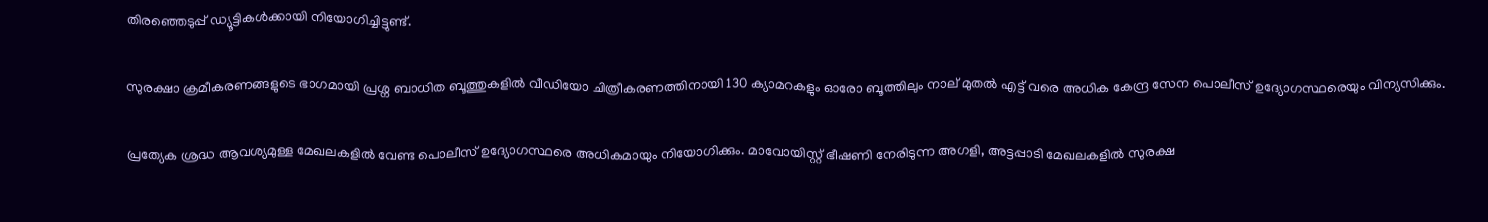തിരഞ്ഞെടുപ്പ് ഡ്യൂട്ടികള്‍ക്കായി നിയോഗിച്ചിട്ടുണ്ട്.

സുരക്ഷാ ക്രമീകരണങ്ങളുടെ ഭാഗമായി പ്രശ്ന ബാധിത ബൂത്തുകളില്‍ വീഡിയോ ചിത്രീകരണത്തിനായി 130 ക്യാമറകളും ഓരോ ബൂത്തിലും നാല് മുതല്‍ എട്ട് വരെ അധിക കേന്ദ്ര സേന പൊലീസ് ഉദ്യോഗസ്ഥരെയും വിന്യസിക്കും.

പ്രത്യേക ശ്രദ്ധ ആവശ്യമുള്ള മേഖലകളില്‍ വേണ്ട പൊലീസ് ഉദ്യോഗസ്ഥരെ അധികമായും നിയോഗിക്കും. മാവോയിസ്റ്റ് ഭീഷണി നേരിടുന്ന അഗളി, അട്ടപ്പാടി മേഖലകളില്‍ സുരക്ഷ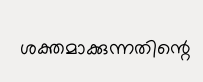ശക്തമാക്കുന്നതിന്റെ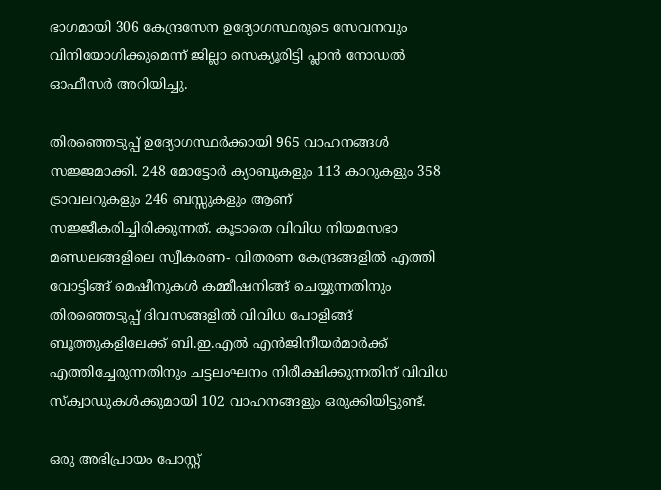ഭാഗമായി 306 കേന്ദ്രസേന ഉദ്യോഗസ്ഥരുടെ സേവനവും വിനിയോഗിക്കുമെന്ന് ജില്ലാ സെക്യൂരിട്ടി പ്ലാന്‍ നോഡല്‍ ഓഫീസര്‍ അറിയിച്ചു.

തിരഞ്ഞെടുപ്പ് ഉദ്യോഗസ്ഥര്‍ക്കായി 965 വാഹനങ്ങള്‍ സജ്ജമാക്കി. 248 മോട്ടോര്‍ ക്യാബുകളും 113 കാറുകളും 358 ട്രാവലറുകളും 246 ബസ്സുകളും ആണ് സജ്ജീകരിച്ചിരിക്കുന്നത്. കൂടാതെ വിവിധ നിയമസഭാ മണ്ഡലങ്ങളിലെ സ്വീകരണ- വിതരണ കേന്ദ്രങ്ങളില്‍ എത്തി വോട്ടിങ്ങ് മെഷീനുകള്‍ കമ്മീഷനിങ്ങ് ചെയ്യുന്നതിനും തിരഞ്ഞെടുപ്പ് ദിവസങ്ങളില്‍ വിവിധ പോളിങ്ങ് ബൂത്തുകളിലേക്ക് ബി.ഇ.എല്‍ എന്‍ജിനീയര്‍മാര്‍ക്ക് എത്തിച്ചേരുന്നതിനും ചട്ടലംഘനം നിരീക്ഷിക്കുന്നതിന് വിവിധ സ്‌ക്വാഡുകള്‍ക്കുമായി 102 വാഹനങ്ങളും ഒരുക്കിയിട്ടുണ്ട്.

ഒരു അഭിപ്രായം പോസ്റ്റ്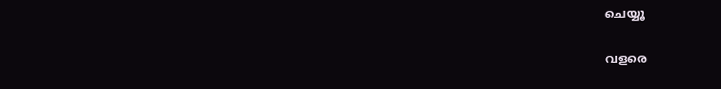ചെയ്യൂ

വളരെ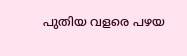പുതിയ വളരെ പഴയ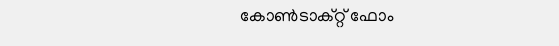കോൺടാക്റ്റ് ഫോം